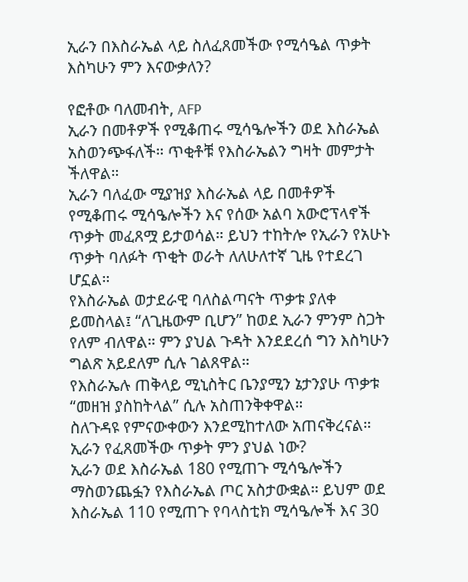ኢራን በእስራኤል ላይ ስለፈጸመችው የሚሳዔል ጥቃት እስካሁን ምን እናውቃለን?

የፎቶው ባለመብት, AFP
ኢራን በመቶዎች የሚቆጠሩ ሚሳዔሎችን ወደ እስራኤል አስወንጭፋለች። ጥቂቶቹ የእስራኤልን ግዛት መምታት ችለዋል።
ኢራን ባለፈው ሚያዝያ እስራኤል ላይ በመቶዎች የሚቆጠሩ ሚሳዔሎችን እና የሰው አልባ አውሮፕላኖች ጥቃት መፈጸሟ ይታወሳል። ይህን ተከትሎ የኢራን የአሁኑ ጥቃት ባለፉት ጥቂት ወራት ለለሁለተኛ ጊዜ የተደረገ ሆኗል።
የእስራኤል ወታደራዊ ባለስልጣናት ጥቃቱ ያለቀ ይመስላል፤ “ለጊዜውም ቢሆን” ከወደ ኢራን ምንም ስጋት የለም ብለዋል። ምን ያህል ጉዳት እንደደረሰ ግን እስካሁን ግልጽ አይደለም ሲሉ ገልጸዋል።
የእስራኤሉ ጠቅላይ ሚኒስትር ቤንያሚን ኔታንያሁ ጥቃቱ “መዘዝ ያስከትላል” ሲሉ አስጠንቅቀዋል።
ስለጉዳዩ የምናውቀውን እንደሚከተለው አጠናቅረናል።
ኢራን የፈጸመችው ጥቃት ምን ያህል ነው?
ኢራን ወደ እስራኤል 180 የሚጠጉ ሚሳዔሎችን ማስወንጨፏን የእስራኤል ጦር አስታውቋል። ይህም ወደ እስራኤል 110 የሚጠጉ የባላስቲክ ሚሳዔሎች እና 30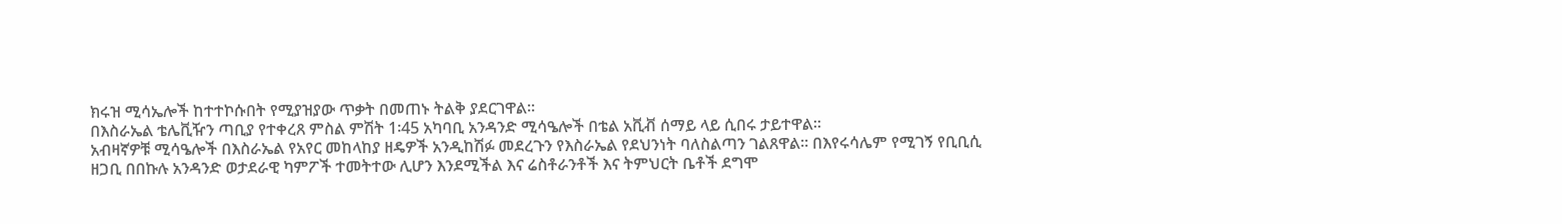ክሩዝ ሚሳኤሎች ከተተኮሱበት የሚያዝያው ጥቃት በመጠኑ ትልቅ ያደርገዋል።
በእስራኤል ቴሌቪዥን ጣቢያ የተቀረጸ ምስል ምሽት 1፡45 አካባቢ አንዳንድ ሚሳዔሎች በቴል አቪቭ ሰማይ ላይ ሲበሩ ታይተዋል።
አብዛኛዎቹ ሚሳዔሎች በእስራኤል የአየር መከላከያ ዘዴዎች አንዲከሽፉ መደረጉን የእስራኤል የደህንነት ባለስልጣን ገልጸዋል። በእየሩሳሌም የሚገኝ የቢቢሲ ዘጋቢ በበኩሉ አንዳንድ ወታደራዊ ካምፖች ተመትተው ሊሆን እንደሚችል እና ሬስቶራንቶች እና ትምህርት ቤቶች ደግሞ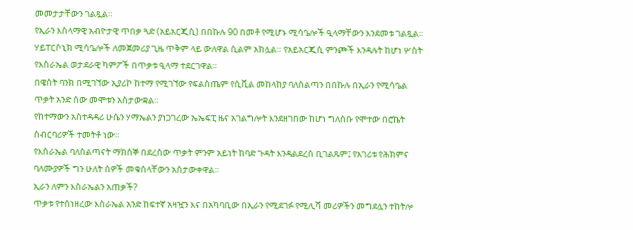መመታታቸውን ገልጿል።
የኢራን እስላማዊ አብዮታዊ ጥበቃ ጓድ (አይአርጂሲ) በበኩሉ 90 በመቶ የሚሆኑ ሚሳዔሎች ዒላማቸውን እንደመቱ ገልጿል። ሃይፐርሶኒክ ሚሳዔሎች ለመጀመሪያ ጊዜ ጥቅም ላይ ውለዋል ሲልም አክሏል። የአይአርጂሲ ምንጮች እንዳሉት ከሆነ ሦስት የእስራኤል ወታደራዊ ካምፖች በጥቃቱ ዒላማ ተደርገዋል።
በዌስት ባንክ በሚገኘው ኢያሪኮ ከተማ የሚገኘው የፍልስጤም የሲቪል መከላከያ ባለስልጣን በበኩሉ በኢራን የሚሳዔል ጥቃት አንድ ሰው መሞቱን አስታውቋል።
የከተማውን አስተዳዳሪ ሁሴን ሃማኤልን ያነጋገረው ኤኤፍፒ ዜና አገልግሎት እንደዘገበው ከሆነ ግለሰቡ የሞተው በሮኬት ስብርባሪዎች ተመትቶ ነው።
የእስራኤል ባለስልጣናት ማክሰኞ በደረሰው ጥቃት ምንም አይነት ከባድ ጉዳት እንዳልደረሰ ቢገልጹም፤ የአገሪቱ የሕክምና ባለሙያዎች ግን ሁለት ሰዎች መቁሰላቸውን አስታውቀዋል።
ኢራን ለምን እስራኤልን አጠቃች?
ጥቃቱ የተሰነዘረው እስራኤል አንድ ከፍተኛ አዛዧን እና በአካባቢው በኢራን የሚደገፉ የሚሊሻ መሪዎችን መግደሏን ተከትሎ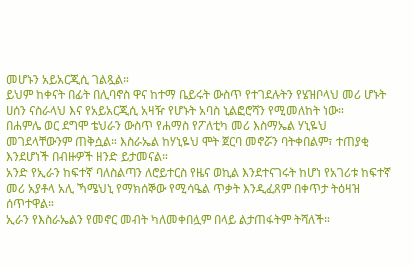መሆኑን አይአርጂሲ ገልጿል።
ይህም ከቀናት በፊት በሊባኖስ ዋና ከተማ ቤይሩት ውስጥ የተገደሉትን የሄዝቦላህ መሪ ሆኑት ሀሰን ናስራላህ እና የአይአርጂሲ አዛዥ የሆኑት አባስ ኒልፎሮሻን የሚመለከት ነው።
በሐምሌ ወር ደግሞ ቴህራን ውስጥ የሐማስ የፖለቲካ መሪ እስማኤል ሃኒዬህ መገደላቸውንም ጠቅሷል። እስራኤል ከሃኒዬህ ሞት ጀርባ መኖሯን ባትቀበልም፣ ተጠያቂ እንደሆነች በብዙዎች ዘንድ ይታመናል።
አንድ የኢራን ከፍተኛ ባለስልጣን ለሮይተርስ የዜና ወኪል እንደተናገሩት ከሆነ የአገሪቱ ከፍተኛ መሪ አያቶላ አሊ ኻሜህኒ የማክሰኞው የሚሳዔል ጥቃት እንዲፈጸም በቀጥታ ትዕዛዝ ሰጥተዋል።
ኢራን የእስራኤልን የመኖር መብት ካለመቀበሏም በላይ ልታጠፋትም ትሻለች።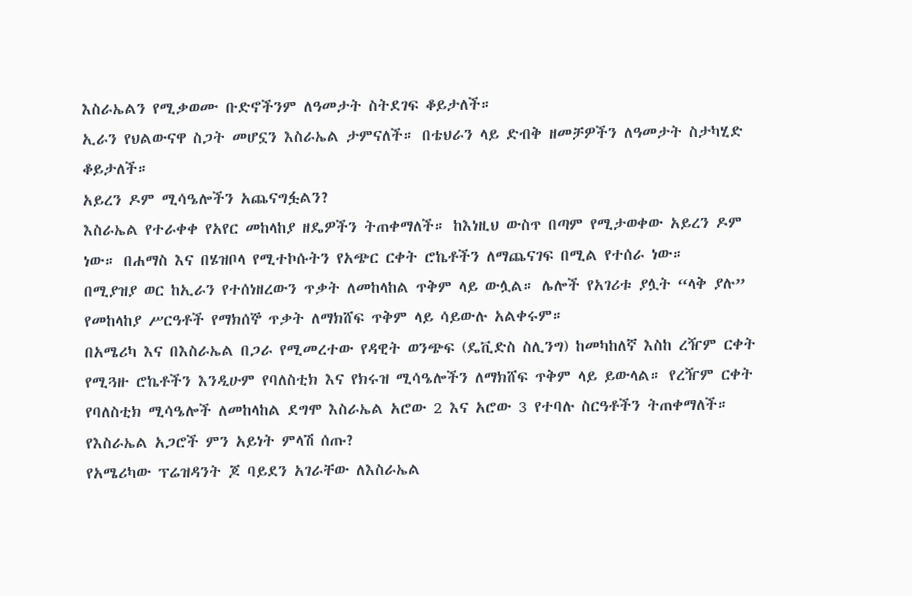እስራኤልን የሚቃወሙ ቡድኖችንም ለዓመታት ስትደገፍ ቆይታለች።
ኢራን የህልውናዋ ስጋት መሆኗን እስራኤል ታምናለች። በቴህራን ላይ ድብቅ ዘመቻዎችን ለዓመታት ስታካሂድ ቆይታለች።
አይረን ዶም ሚሳዔሎችን አጨናግፏልን?
እስራኤል የተራቀቀ የአየር መከላከያ ዘዴዎችን ትጠቀማለች። ከእነዚህ ውስጥ በጣም የሚታወቀው አይረን ዶም ነው። በሐማስ እና በሄዝቦላ የሚተኮሱትን የአጭር ርቀት ሮኬቶችን ለማጨናገፍ በሚል የተሰራ ነው።
በሚያዝያ ወር ከኢራን የተሰነዘረውን ጥቃት ለመከላከል ጥቅም ላይ ውሏል። ሌሎች የአገሪቱ ያሏት “ላቅ ያሉ” የመከላከያ ሥርዓቶች የማክሰኞ ጥቃት ለማክሸፍ ጥቅም ላይ ሳይውሉ አልቀሩም።
በአሜሪካ እና በእስራኤል በጋራ የሚመረተው የዳዊት ወንጭፍ (ዴቪድስ ስሊንግ) ከመካከለኛ እስከ ረዥም ርቀት የሚጓዙ ሮኬቶችን እንዲሁም የባለስቲክ እና የክሩዝ ሚሳዔሎችን ለማክሸፍ ጥቅም ላይ ይውላል። የረዥም ርቀት የባለስቲክ ሚሳዔሎች ለመከላከል ደግሞ እስራኤል አሮው 2 እና አሮው 3 የተባሉ ስርዓቶችን ትጠቀማለች።
የእስራኤል አጋሮች ምን አይነት ምላሽ ሰጡ?
የአሜሪካው ፕሬዝዳንት ጆ ባይደን አገራቸው ለእስራኤል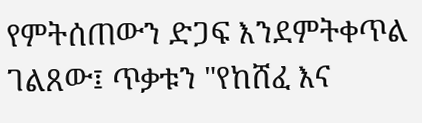የምትሰጠውን ድጋፍ እንደምትቀጥል ገልጸው፤ ጥቃቱን "የከሸፈ እና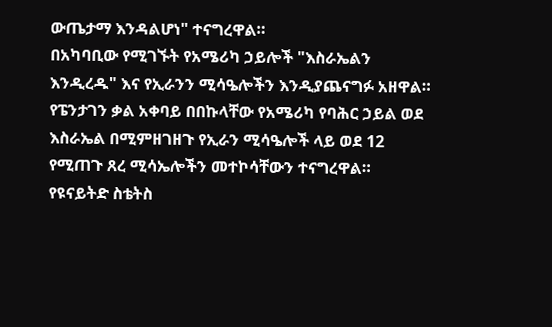ውጤታማ እንዳልሆነ" ተናግረዋል።
በአካባቢው የሚገኙት የአሜሪካ ኃይሎች "እስራኤልን እንዲረዱ" እና የኢራንን ሚሳዔሎችን እንዲያጨናግፉ አዘዋል።
የፔንታገን ቃል አቀባይ በበኩላቸው የአሜሪካ የባሕር ኃይል ወደ እስራኤል በሚምዘገዘጉ የኢራን ሚሳዔሎች ላይ ወደ 12 የሚጠጉ ጸረ ሚሳኤሎችን መተኮሳቸውን ተናግረዋል።
የዩናይትድ ስቴትስ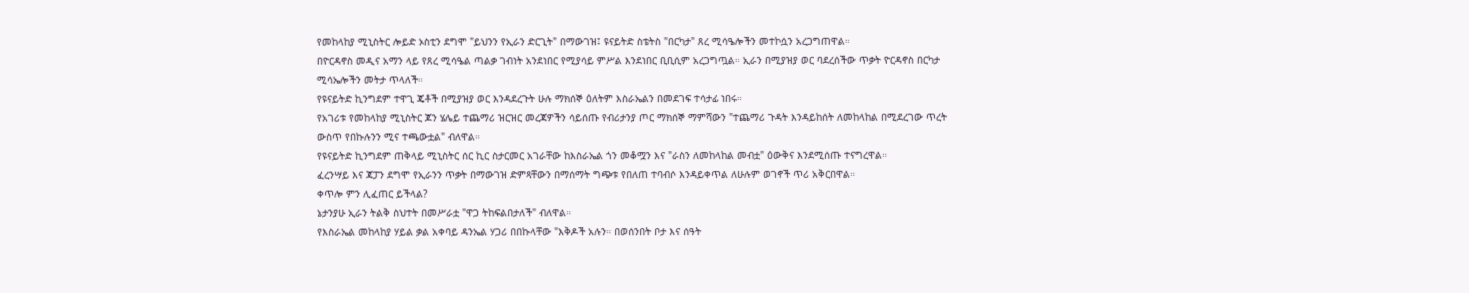የመከላከያ ሚኒስትር ሎይድ ኦስቲን ደግሞ "ይህንን የኢራን ድርጊት" በማውገዝ፤ ዩናይትድ ስቴትስ "በርካታ" ጸረ ሚሳዔሎችን መተኮሷን አረጋግጠዋል።
በዮርዳኖስ መዲና አማን ላይ የጸረ ሚሳዔል ጣልቃ ገብነት አንደነበር የሚያሳይ ምሥል እንደነበር ቢቢሲም አረጋግጧል። ኢራን በሚያዝያ ወር ባደረሰችው ጥቃት ዮርዳኖስ በርካታ ሚሳኤሎችን መትታ ጥላለች።
የዩናይትድ ኪንግደም ተዋጊ ጄቶች በሚያዝያ ወር እንዳደረጉት ሁሉ ማክሰኞ ዕለትም እስራኤልን በመደገፍ ተሳታፊ ነበሩ።
የአገሪቱ የመከላከያ ሚኒስትር ጆን ሄሌይ ተጨማሪ ዝርዝር መረጃዎችን ሳይሰጡ የብሪታንያ ጦር ማክሰኞ ማምሻውን "ተጨማሪ ጉዳት እንዳይከሰት ለመከላከል በሚደረገው ጥረት ውስጥ የበኩሉንን ሚና ተጫውቷል" ብለዋል።
የዩናይትድ ኪንግደም ጠቅላይ ሚኒስትር ሰር ኪር ስታርመር አገራቸው ከእስራኤል ጎን መቆሟን እና "ራስን ለመከላከል መብቷ" ዕውቅና እንደሚሰጡ ተናግረዋል።
ፈረንሣይ እና ጃፓን ደግሞ የኢራንን ጥቃት በማውገዝ ድምጻቸውን በማሰማት ግጭቱ የበለጠ ተባብሶ እንዳይቀጥል ለሁሉም ወገኖች ጥሪ አቅርበዋል።
ቀጥሎ ምን ሊፈጠር ይችላል?
ኔታንያሁ ኢራን ትልቅ ስህተት በመሥራቷ "ዋጋ ትከፍልበታለች" ብለዋል።
የእስራኤል መከላከያ ሃይል ቃል አቀባይ ዳንኤል ሃጋሪ በበኩላቸው "እቅዶች አሉን። በወሰንበት ቦታ እና ሰዓት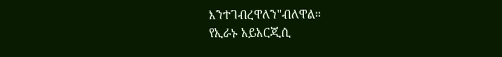እንተገብረዋለን"ብለዋል።
የኢራኑ አይአርጂሲ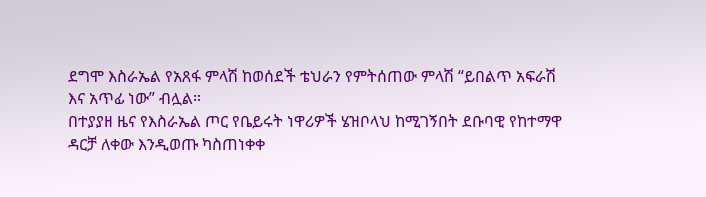ደግሞ እስራኤል የአጸፋ ምላሽ ከወሰደች ቴህራን የምትሰጠው ምላሽ “ይበልጥ አፍራሽ እና አጥፊ ነው” ብሏል።
በተያያዘ ዜና የእስራኤል ጦር የቤይሩት ነዋሪዎች ሄዝቦላህ ከሚገኝበት ደቡባዊ የከተማዋ ዳርቻ ለቀው እንዲወጡ ካስጠነቀቀ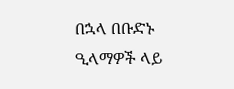በኋላ በቡድኑ ዒላማዎች ላይ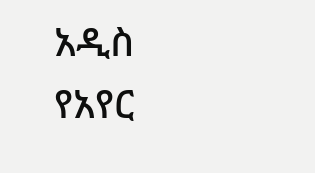አዲስ የአየር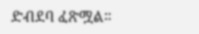ድብደባ ፈጽሟል።